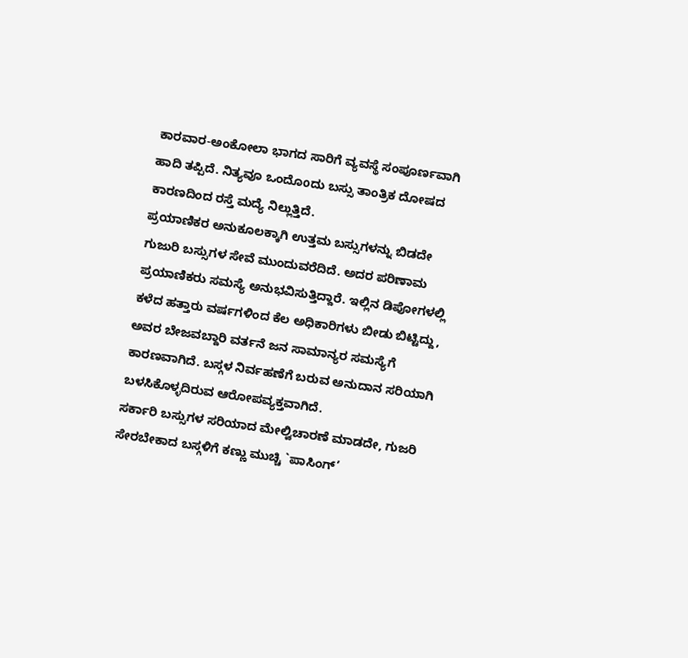ಕಾರವಾರ-ಅಂಕೋಲಾ ಭಾಗದ ಸಾರಿಗೆ ವ್ಯವಸ್ಥೆ ಸಂಪೂರ್ಣವಾಗಿ ಹಾದಿ ತಪ್ಪಿದೆ. ನಿತ್ಯವೂ ಒಂದೊoದು ಬಸ್ಸು ತಾಂತ್ರಿಕ ದೋಷದ ಕಾರಣದಿಂದ ರಸ್ತೆ ಮದ್ಯೆ ನಿಲ್ಲುತ್ತಿದೆ.
ಪ್ರಯಾಣಿಕರ ಅನುಕೂಲಕ್ಕಾಗಿ ಉತ್ತಮ ಬಸ್ಸುಗಳನ್ನು ಬಿಡದೇ ಗುಜುರಿ ಬಸ್ಸುಗಳ ಸೇವೆ ಮುಂದುವರೆದಿದೆ. ಅದರ ಪರಿಣಾಮ ಪ್ರಯಾಣಿಕರು ಸಮಸ್ಯೆ ಅನುಭವಿಸುತ್ತಿದ್ದಾರೆ. ಇಲ್ಲಿನ ಡಿಪೋಗಳಲ್ಲಿ ಕಳೆದ ಹತ್ತಾರು ವರ್ಷಗಳಿಂದ ಕೆಲ ಅಧಿಕಾರಿಗಳು ಬೀಡು ಬಿಟ್ಟಿದ್ದು, ಅವರ ಬೇಜವಬ್ದಾರಿ ವರ್ತನೆ ಜನ ಸಾಮಾನ್ಯರ ಸಮಸ್ಯೆಗೆ ಕಾರಣವಾಗಿದೆ. ಬಸ್ಗಳ ನಿರ್ವಹಣೆಗೆ ಬರುವ ಅನುದಾನ ಸರಿಯಾಗಿ ಬಳಸಿಕೊಳ್ಳದಿರುವ ಆರೋಪವ್ಯಕ್ತವಾಗಿದೆ.
ಸರ್ಕಾರಿ ಬಸ್ಸುಗಳ ಸರಿಯಾದ ಮೇಲ್ವಿಚಾರಣೆ ಮಾಡದೇ, ಗುಜರಿ ಸೇರಬೇಕಾದ ಬಸ್ಗಳಿಗೆ ಕಣ್ಣು ಮುಚ್ಚಿ `ಪಾಸಿಂಗ್’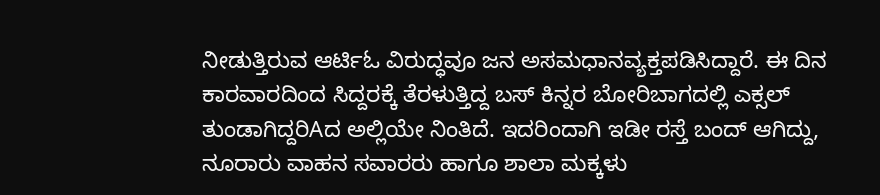ನೀಡುತ್ತಿರುವ ಆರ್ಟಿಓ ವಿರುದ್ಧವೂ ಜನ ಅಸಮಧಾನವ್ಯಕ್ತಪಡಿಸಿದ್ದಾರೆ. ಈ ದಿನ ಕಾರವಾರದಿಂದ ಸಿದ್ದರಕ್ಕೆ ತೆರಳುತ್ತಿದ್ದ ಬಸ್ ಕಿನ್ನರ ಬೋರಿಬಾಗದಲ್ಲಿ ಎಕ್ಸಲ್ ತುಂಡಾಗಿದ್ದರಿAದ ಅಲ್ಲಿಯೇ ನಿಂತಿದೆ. ಇದರಿಂದಾಗಿ ಇಡೀ ರಸ್ತೆ ಬಂದ್ ಆಗಿದ್ದು, ನೂರಾರು ವಾಹನ ಸವಾರರು ಹಾಗೂ ಶಾಲಾ ಮಕ್ಕಳು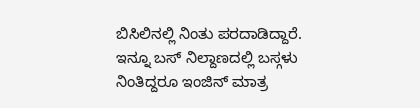ಬಿಸಿಲಿನಲ್ಲಿ ನಿಂತು ಪರದಾಡಿದ್ದಾರೆ.
ಇನ್ನೂ ಬಸ್ ನಿಲ್ದಾಣದಲ್ಲಿ ಬಸ್ಗಳು ನಿಂತಿದ್ದರೂ ಇಂಜಿನ್ ಮಾತ್ರ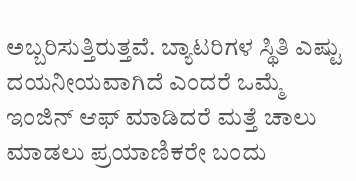ಅಬ್ಬರಿಸುತ್ತಿರುತ್ತವೆ. ಬ್ಯಾಟರಿಗಳ ಸ್ಥಿತಿ ಎಷ್ಟು ದಯನೀಯವಾಗಿದೆ ಎಂದರೆ ಒಮ್ಮೆ ಇಂಜಿನ್ ಆಫ್ ಮಾಡಿದರೆ ಮತ್ತೆ ಚಾಲು ಮಾಡಲು ಪ್ರಯಾಣಿಕರೇ ಬಂದು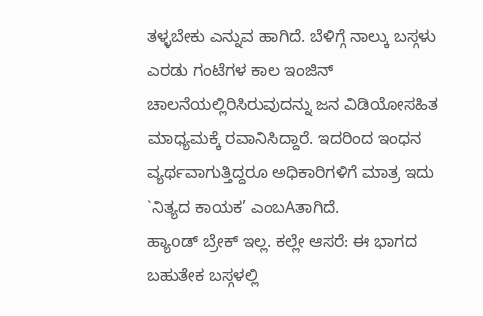ತಳ್ಳಬೇಕು ಎನ್ನುವ ಹಾಗಿದೆ. ಬೆಳಿಗ್ಗೆ ನಾಲ್ಕು ಬಸ್ಗಳು ಎರಡು ಗಂಟೆಗಳ ಕಾಲ ಇಂಜಿನ್ ಚಾಲನೆಯಲ್ಲಿರಿಸಿರುವುದನ್ನು ಜನ ವಿಡಿಯೋಸಹಿತ ಮಾಧ್ಯಮಕ್ಕೆ ರವಾನಿಸಿದ್ದಾರೆ. ಇದರಿಂದ ಇಂಧನ ವ್ಯರ್ಥವಾಗುತ್ತಿದ್ದರೂ ಅಧಿಕಾರಿಗಳಿಗೆ ಮಾತ್ರ ಇದು `ನಿತ್ಯದ ಕಾಯಕ’ ಎಂಬAತಾಗಿದೆ.
ಹ್ಯಾoಡ್ ಬ್ರೇಕ್ ಇಲ್ಲ. ಕಲ್ಲೇ ಆಸರೆ: ಈ ಭಾಗದ ಬಹುತೇಕ ಬಸ್ಗಳಲ್ಲಿ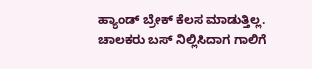ಹ್ಯಾಂಡ್ ಬ್ರೇಕ್ ಕೆಲಸ ಮಾಡುತ್ತಿಲ್ಲ. ಚಾಲಕರು ಬಸ್ ನಿಲ್ಲಿಸಿದಾಗ ಗಾಲಿಗೆ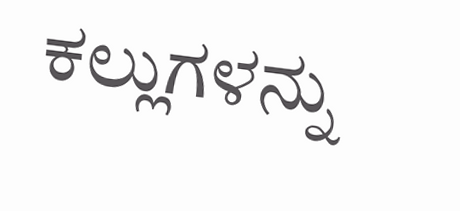ಕಲ್ಲುಗಳನ್ನು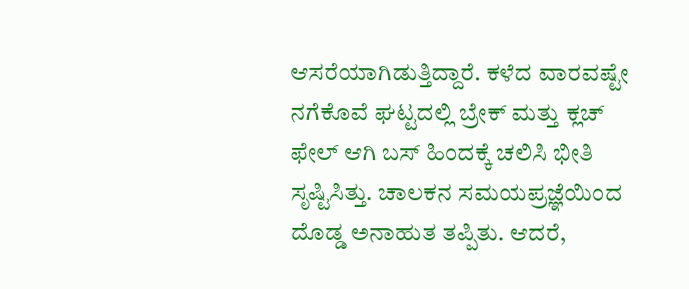ಆಸರೆಯಾಗಿಡುತ್ತಿದ್ದಾರೆ. ಕಳೆದ ವಾರವಷ್ಟೇ ನಗೆಕೊವೆ ಘಟ್ಟದಲ್ಲಿ ಬ್ರೇಕ್ ಮತ್ತು ಕ್ಲಚ್ ಫೇಲ್ ಆಗಿ ಬಸ್ ಹಿಂದಕ್ಕೆ ಚಲಿಸಿ ಭೀತಿ ಸೃಷ್ಟಿಸಿತ್ತು. ಚಾಲಕನ ಸಮಯಪ್ರಜ್ಞೆಯಿಂದ ದೊಡ್ಡ ಅನಾಹುತ ತಪ್ಪಿತು. ಆದರೆ,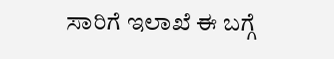ಸಾರಿಗೆ ಇಲಾಖೆ ಈ ಬಗ್ಗೆ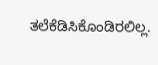ತಲೆಕೆಡಿಸಿಕೊಂಡಿರಲಿಲ್ಲ.